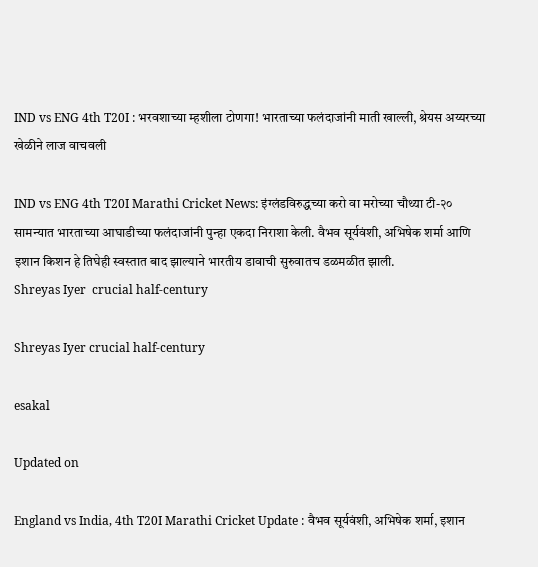IND vs ENG 4th T20I : भरवशाच्या म्हशीला टोणगा! भारताच्या फलंदाजांनी माती खाल्ली, श्रेयस अय्यरच्या खेळीने लाज वाचवली

IND vs ENG 4th T20I Marathi Cricket News: इंग्लंडविरुद्धच्या करो वा मरोच्या चौथ्या टी-२० सामन्यात भारताच्या आघाडीच्या फलंदाजांनी पुन्हा एकदा निराशा केली. वैभव सूर्यवंशी, अभिषेक शर्मा आणि इशान किशन हे तिघेही स्वस्तात बाद झाल्याने भारतीय डावाची सुरुवातच डळमळीत झाली.
Shreyas Iyer  crucial half-century

Shreyas Iyer crucial half-century

esakal

Updated on

England vs India, 4th T20I Marathi Cricket Update : वैभव सूर्यवंशी, अभिषेक शर्मा, इशान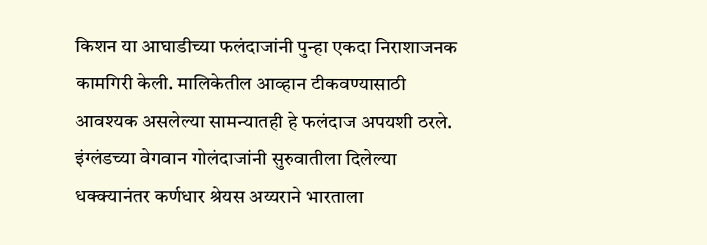किशन या आघाडीच्या फलंदाजांनी पुन्हा एकदा निराशाजनक कामगिरी केली. मालिकेतील आव्हान टीकवण्यासाठी आवश्यक असलेल्या सामन्यातही हे फलंदाज अपयशी ठरले. इंग्लंडच्या वेगवान गोलंदाजांनी सुरुवातीला दिलेल्या धक्क्यानंतर कर्णधार श्रेयस अय्यराने भारताला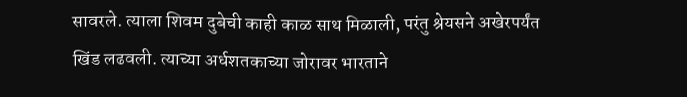सावरले. त्याला शिवम दुबेची काही काळ साथ मिळाली, परंतु श्रेयसने अखेरपर्यंत खिंड लढवली. त्याच्या अर्धशतकाच्या जोरावर भारताने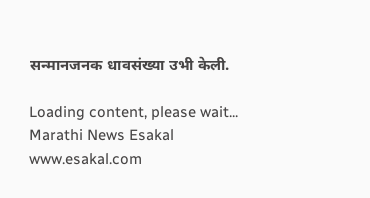सन्मानजनक धावसंख्या उभी केली.

Loading content, please wait...
Marathi News Esakal
www.esakal.com